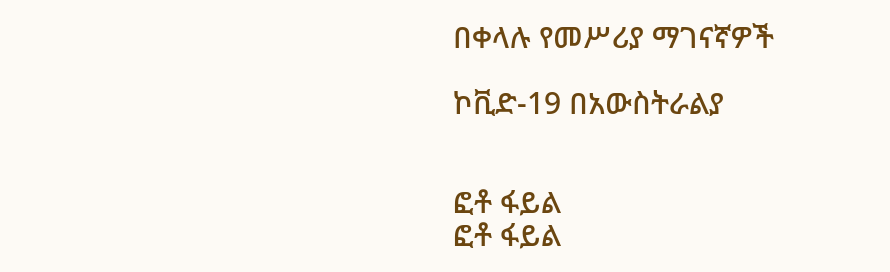በቀላሉ የመሥሪያ ማገናኛዎች

ኮቪድ-19 በአውስትራልያ


ፎቶ ፋይል
ፎቶ ፋይል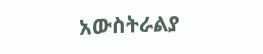አውስትራልያ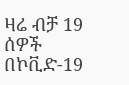ዛሬ ብቻ 19 ሰዎች በኮቪድ-19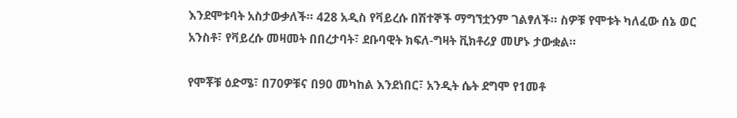እንደሞቱባት አስታውቃለች። 428 አዲስ የቫይረሱ በሽተኞች ማግኘቷንም ገልፃለች። ስዎቹ የሞቱት ካለፈው ሰኔ ወር አንስቶ፣ የቫይረሱ መዛመት በበረታባት፣ ደቡባዊት ክፍለ-ግዛት ቪክቶሪያ መሆኑ ታውቋል።

የሞቾቹ ዕድሜ፣ በ70ዎቹና በ90 መካከል እንደነበር፣ አንዲት ሴት ደግሞ የ1መቶ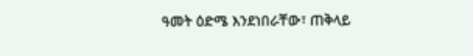ዓመት ዕድሜ እንደነበራቸው፣ ጠቅላይ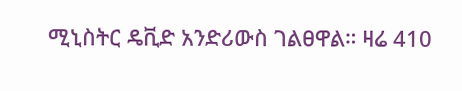ሚኒስትር ዴቪድ አንድሪውስ ገልፀዋል። ዛሬ 410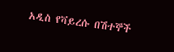አዲስ የቫይረሱ በሽተኞች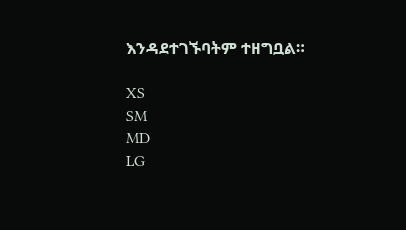እንዳደተገኙባትም ተዘግቧል።

XS
SM
MD
LG